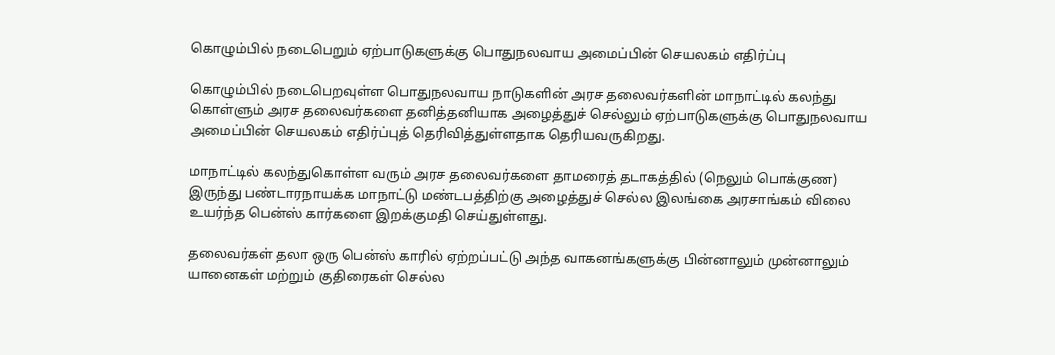கொழும்பில் நடைபெறும் ஏற்பாடுகளுக்கு பொதுநலவாய அமைப்பின் செயலகம் எதிர்ப்பு

கொழும்பில் நடைபெறவுள்ள பொதுநலவாய நாடுகளின் அரச தலைவர்களின் மாநாட்டில் கலந்து கொள்ளும் அரச தலைவர்களை தனித்தனியாக அழைத்துச் செல்லும் ஏற்பாடுகளுக்கு பொதுநலவாய அமைப்பின் செயலகம் எதிர்ப்புத் தெரிவித்துள்ளதாக தெரியவருகிறது.

மாநாட்டில் கலந்துகொள்ள வரும் அரச தலைவர்களை தாமரைத் தடாகத்தில் (நெலும் பொக்குண) இருந்து பண்டாரநாயக்க மாநாட்டு மண்டபத்திற்கு அழைத்துச் செல்ல இலங்கை அரசாங்கம் விலை உயர்ந்த பென்ஸ் கார்களை இறக்குமதி செய்துள்ளது.

தலைவர்கள் தலா ஒரு பென்ஸ் காரில் ஏற்றப்பட்டு அந்த வாகனங்களுக்கு பின்னாலும் முன்னாலும் யானைகள் மற்றும் குதிரைகள் செல்ல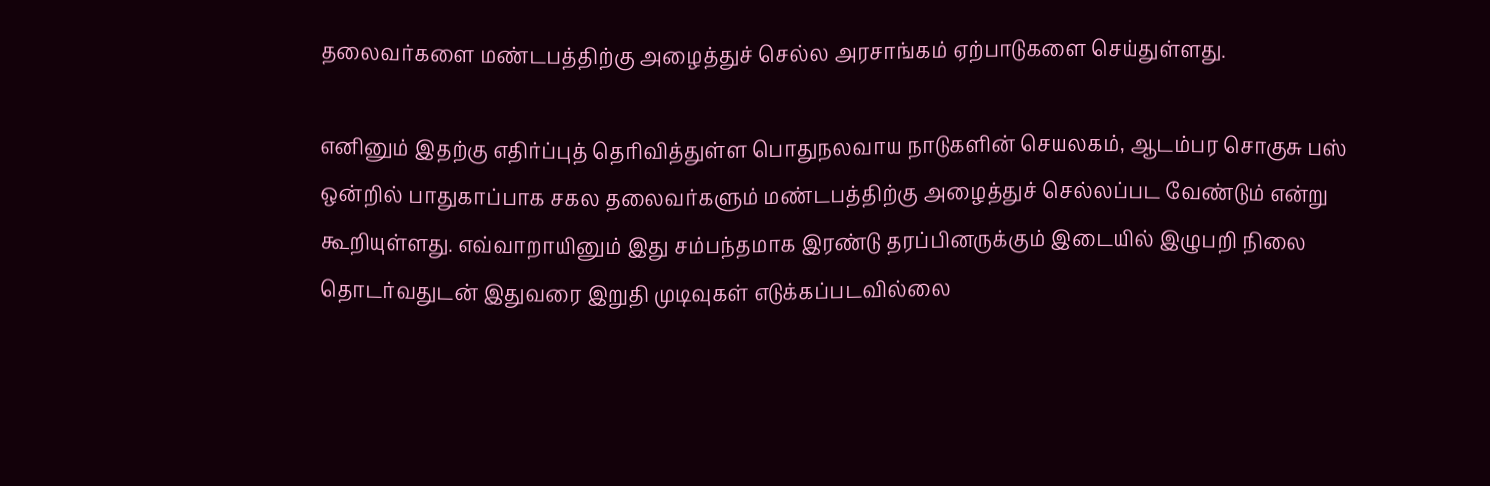தலைவர்களை மண்டபத்திற்கு அழைத்துச் செல்ல அரசாங்கம் ஏற்பாடுகளை செய்துள்ளது.

எனினும் இதற்கு எதிர்ப்புத் தெரிவித்துள்ள பொதுநலவாய நாடுகளின் செயலகம், ஆடம்பர சொகுசு பஸ் ஒன்றில் பாதுகாப்பாக சகல தலைவர்களும் மண்டபத்திற்கு அழைத்துச் செல்லப்பட வேண்டும் என்று கூறியுள்ளது. எவ்வாறாயினும் இது சம்பந்தமாக இரண்டு தரப்பினருக்கும் இடையில் இழுபறி நிலை தொடர்வதுடன் இதுவரை இறுதி முடிவுகள் எடுக்கப்படவில்லை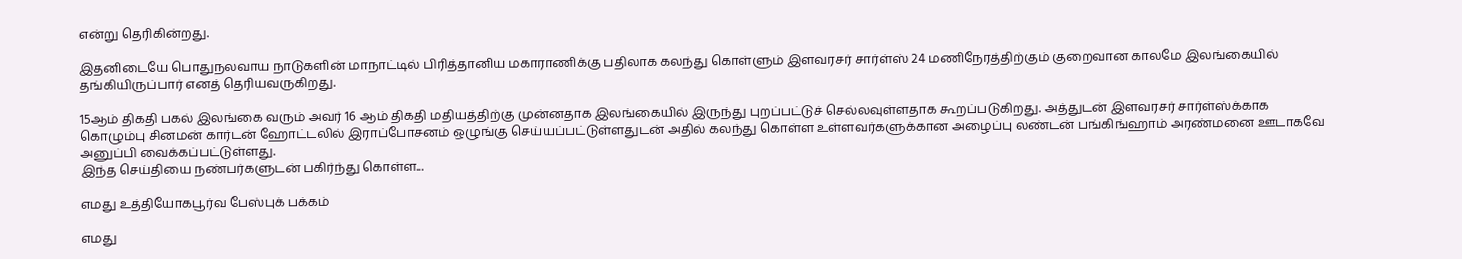என்று தெரிகின்றது.

இதனிடையே பொதுநலவாய நாடுகளின் மாநாட்டில் பிரித்தானிய மகாராணிக்கு பதிலாக கலந்து கொள்ளும் இளவரசர் சார்ள்ஸ் 24 மணிநேரத்திற்கும் குறைவான காலமே இலங்கையில் தங்கியிருப்பார் எனத் தெரியவருகிறது.

15ஆம் திகதி பகல் இலங்கை வரும் அவர் 16 ஆம் திகதி மதியத்திற்கு முன்னதாக இலங்கையில் இருந்து புறப்பட்டுச் செல்லவுள்ளதாக கூறப்படுகிறது. அத்துடன் இளவரசர் சார்ள்ஸ்க்காக கொழும்பு சினமன் கார்டன் ஹோட்டலில் இராப்போசனம் ஒழுங்கு செய்யப்பட்டுள்ளதுடன் அதில் கலந்து கொள்ள உள்ளவர்களுக்கான அழைப்பு லண்டன் பங்கிங்ஹாம் அரண்மனை ஊடாகவே அனுப்பி வைக்கப்பட்டுள்ளது.
இந்த செய்தியை நண்பர்களுடன் பகிர்ந்து கொள்ள...

எமது உத்தியோகபூர்வ பேஸ்புக் பக்கம்

எமது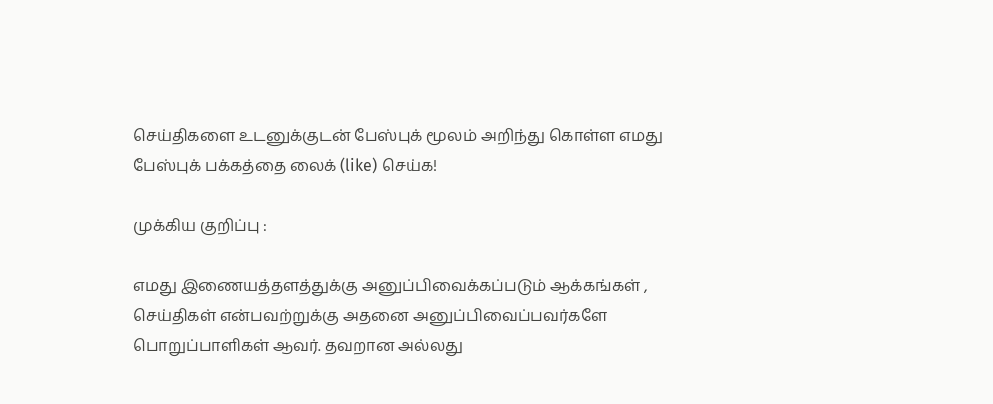செய்திகளை உடனுக்குடன் பேஸ்புக் மூலம் அறிந்து கொள்ள எமது பேஸ்புக் பக்கத்தை லைக் (like) செய்க!

முக்கிய குறிப்பு :

எமது இணையத்தளத்துக்கு அனுப்பிவைக்கப்படும் ஆக்கங்கள் , செய்திகள் என்பவற்றுக்கு அதனை அனுப்பிவைப்பவர்களே பொறுப்பாளிகள் ஆவர். தவறான அல்லது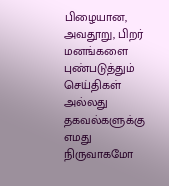பிழையான, அவதூறு, பிறர் மனங்களை புண்படுத்தும் செய்திகள் அல்லது தகவல்களுக்கு எமது நிருவாகமோ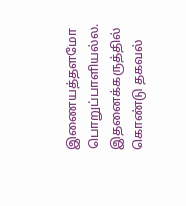இணையத்தளமோ பொறுப்பாளியல்ல. இதனைக்கருத்தில் கொண்டு தகவல்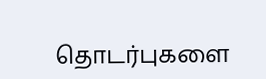தொடர்புகளை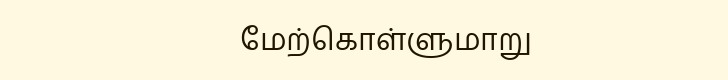மேற்கொள்ளுமாறு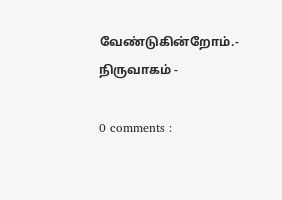வேண்டுகின்றோம்.- நிருவாகம் -

0 comments :